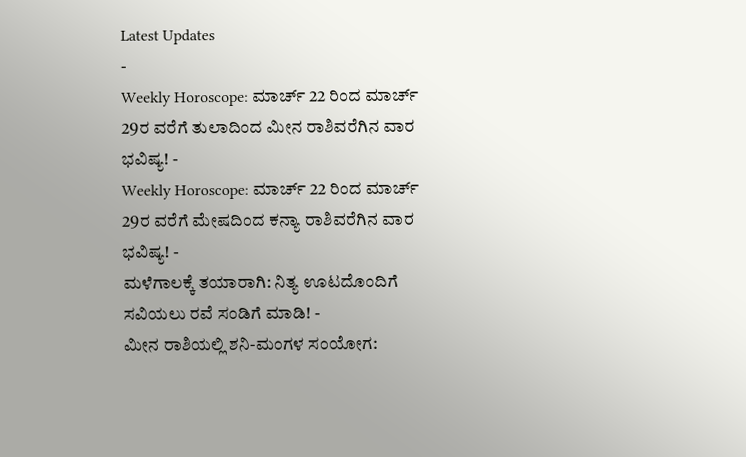Latest Updates
-
Weekly Horoscope: ಮಾರ್ಚ್ 22 ರಿಂದ ಮಾರ್ಚ್ 29ರ ವರೆಗೆ ತುಲಾದಿಂದ ಮೀನ ರಾಶಿವರೆಗಿನ ವಾರ ಭವಿಷ್ಯ! -
Weekly Horoscope: ಮಾರ್ಚ್ 22 ರಿಂದ ಮಾರ್ಚ್ 29ರ ವರೆಗೆ ಮೇಷದಿಂದ ಕನ್ಯಾ ರಾಶಿವರೆಗಿನ ವಾರ ಭವಿಷ್ಯ! -
ಮಳೆಗಾಲಕ್ಕೆ ತಯಾರಾಗಿ: ನಿತ್ಯ ಊಟದೊಂದಿಗೆ ಸವಿಯಲು ರವೆ ಸಂಡಿಗೆ ಮಾಡಿ! -
ಮೀನ ರಾಶಿಯಲ್ಲಿ ಶನಿ-ಮಂಗಳ ಸಂಯೋಗ: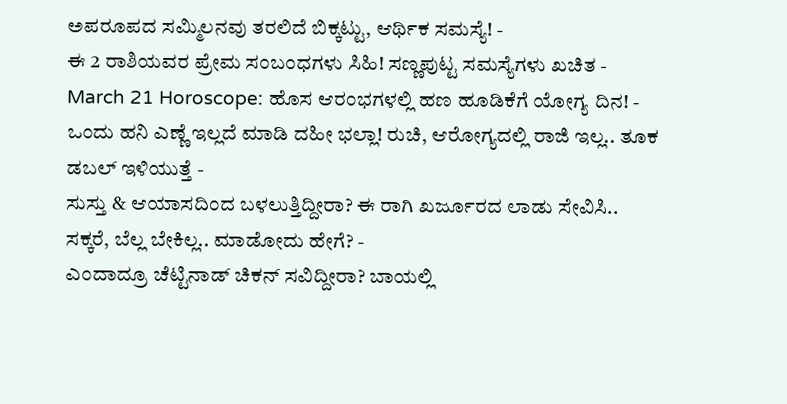ಅಪರೂಪದ ಸಮ್ಮಿಲನವು ತರಲಿದೆ ಬಿಕ್ಕಟ್ಟು, ಆರ್ಥಿಕ ಸಮಸ್ಯೆ! -
ಈ 2 ರಾಶಿಯವರ ಪ್ರೇಮ ಸಂಬಂಧಗಳು ಸಿಹಿ! ಸಣ್ಣಪುಟ್ಟ ಸಮಸ್ಯೆಗಳು ಖಚಿತ -
March 21 Horoscope: ಹೊಸ ಆರಂಭಗಳಲ್ಲಿ ಹಣ ಹೂಡಿಕೆಗೆ ಯೋಗ್ಯ ದಿನ! -
ಒಂದು ಹನಿ ಎಣ್ಣೆ ಇಲ್ಲದೆ ಮಾಡಿ ದಹೀ ಭಲ್ಲಾ! ರುಚಿ, ಆರೋಗ್ಯದಲ್ಲಿ ರಾಜಿ ಇಲ್ಲ.. ತೂಕ ಡಬಲ್ ಇಳಿಯುತ್ತೆ -
ಸುಸ್ತು & ಆಯಾಸದಿಂದ ಬಳಲುತ್ತಿದ್ದೀರಾ? ಈ ರಾಗಿ ಖರ್ಜೂರದ ಲಾಡು ಸೇವಿಸಿ.. ಸಕ್ಕರೆ, ಬೆಲ್ಲ ಬೇಕಿಲ್ಲ.. ಮಾಡೋದು ಹೇಗೆ? -
ಎಂದಾದ್ರೂ ಚೆಟ್ಟಿನಾಡ್ ಚಿಕನ್ ಸವಿದ್ದೀರಾ? ಬಾಯಲ್ಲಿ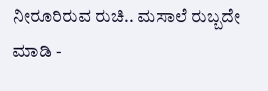ನೀರೂರಿರುವ ರುಚಿ.. ಮಸಾಲೆ ರುಬ್ಬದೇ ಮಾಡಿ -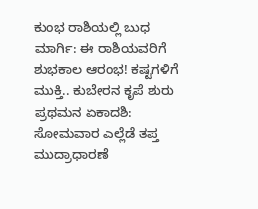ಕುಂಭ ರಾಶಿಯಲ್ಲಿ ಬುಧ ಮಾರ್ಗಿ: ಈ ರಾಶಿಯವರಿಗೆ ಶುಭಕಾಲ ಆರಂಭ! ಕಷ್ಟಗಳಿಗೆ ಮುಕ್ತಿ.. ಕುಬೇರನ ಕೃಪೆ ಶುರು
ಪ್ರಥಮನ ಏಕಾದಶಿ: ಸೋಮವಾರ ಎಲ್ಲೆಡೆ ತಪ್ತ ಮುದ್ರಾಧಾರಣೆ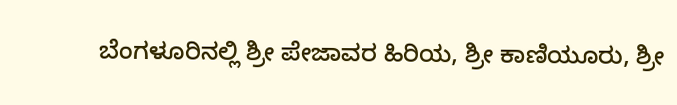ಬೆಂಗಳೂರಿನಲ್ಲಿ ಶ್ರೀ ಪೇಜಾವರ ಹಿರಿಯ, ಶ್ರೀ ಕಾಣಿಯೂರು, ಶ್ರೀ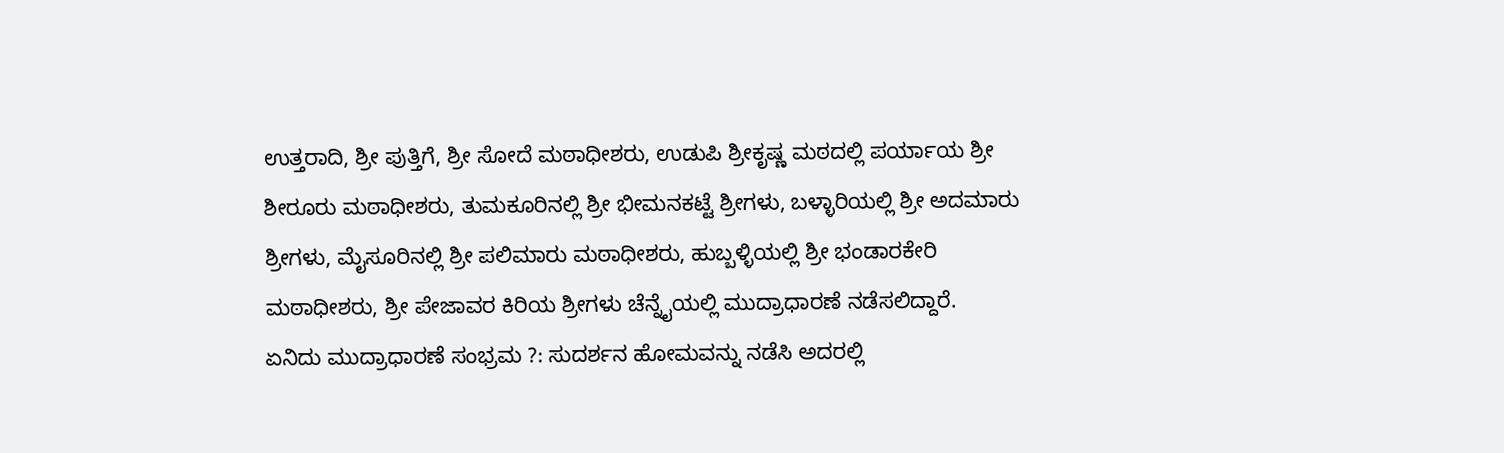ಉತ್ತರಾದಿ, ಶ್ರೀ ಪುತ್ತಿಗೆ, ಶ್ರೀ ಸೋದೆ ಮಠಾಧೀಶರು, ಉಡುಪಿ ಶ್ರೀಕೃಷ್ಣ ಮಠದಲ್ಲಿ ಪರ್ಯಾಯ ಶ್ರೀ ಶೀರೂರು ಮಠಾಧೀಶರು, ತುಮಕೂರಿನಲ್ಲಿ ಶ್ರೀ ಭೀಮನಕಟ್ಟೆ ಶ್ರೀಗಳು, ಬಳ್ಳಾರಿಯಲ್ಲಿ ಶ್ರೀ ಅದಮಾರು ಶ್ರೀಗಳು, ಮೈಸೂರಿನಲ್ಲಿ ಶ್ರೀ ಪಲಿಮಾರು ಮಠಾಧೀಶರು, ಹುಬ್ಬಳ್ಳಿಯಲ್ಲಿ ಶ್ರೀ ಭಂಡಾರಕೇರಿ ಮಠಾಧೀಶರು, ಶ್ರೀ ಪೇಜಾವರ ಕಿರಿಯ ಶ್ರೀಗಳು ಚೆನ್ನೈಯಲ್ಲಿ ಮುದ್ರಾಧಾರಣೆ ನಡೆಸಲಿದ್ದಾರೆ.
ಏನಿದು ಮುದ್ರಾಧಾರಣೆ ಸಂಭ್ರಮ ?: ಸುದರ್ಶನ ಹೋಮವನ್ನು ನಡೆಸಿ ಅದರಲ್ಲಿ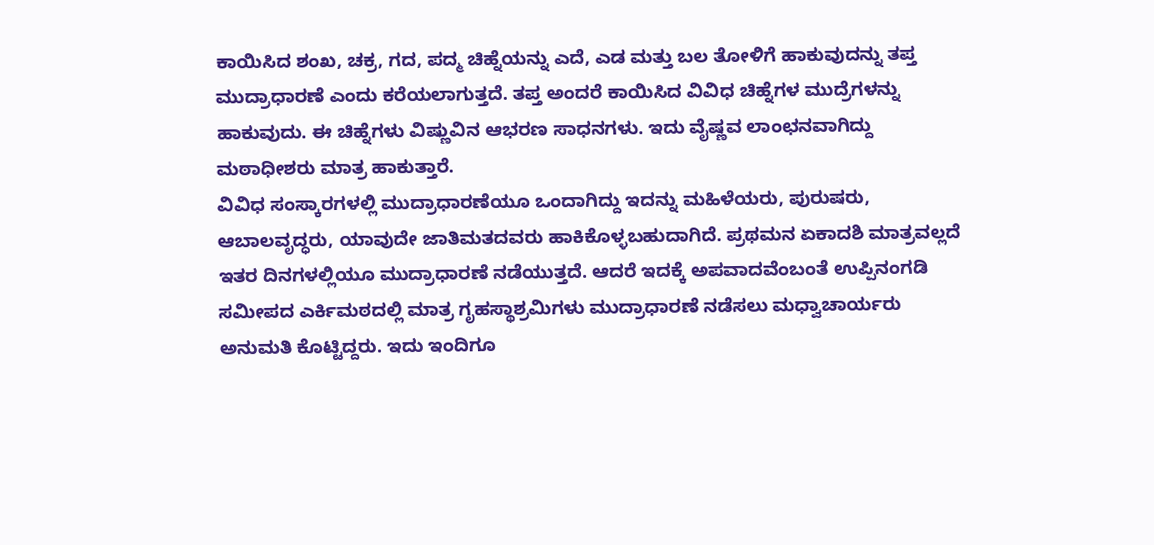ಕಾಯಿಸಿದ ಶಂಖ, ಚಕ್ರ, ಗದ, ಪದ್ಮ ಚಿಹ್ನೆಯನ್ನು ಎದೆ, ಎಡ ಮತ್ತು ಬಲ ತೋಳಿಗೆ ಹಾಕುವುದನ್ನು ತಪ್ತ ಮುದ್ರಾಧಾರಣೆ ಎಂದು ಕರೆಯಲಾಗುತ್ತದೆ. ತಪ್ತ ಅಂದರೆ ಕಾಯಿಸಿದ ವಿವಿಧ ಚಿಹ್ನೆಗಳ ಮುದ್ರೆಗಳನ್ನು ಹಾಕುವುದು. ಈ ಚಿಹ್ನೆಗಳು ವಿಷ್ಣುವಿನ ಆಭರಣ ಸಾಧನಗಳು. ಇದು ವೈಷ್ಣವ ಲಾಂಛನವಾಗಿದ್ದು ಮಠಾಧೀಶರು ಮಾತ್ರ ಹಾಕುತ್ತಾರೆ.
ವಿವಿಧ ಸಂಸ್ಕಾರಗಳಲ್ಲಿ ಮುದ್ರಾಧಾರಣೆಯೂ ಒಂದಾಗಿದ್ದು ಇದನ್ನು ಮಹಿಳೆಯರು, ಪುರುಷರು, ಆಬಾಲವೃದ್ಧರು, ಯಾವುದೇ ಜಾತಿಮತದವರು ಹಾಕಿಕೊಳ್ಳಬಹುದಾಗಿದೆ. ಪ್ರಥಮನ ಏಕಾದಶಿ ಮಾತ್ರವಲ್ಲದೆ ಇತರ ದಿನಗಳಲ್ಲಿಯೂ ಮುದ್ರಾಧಾರಣೆ ನಡೆಯುತ್ತದೆ. ಆದರೆ ಇದಕ್ಕೆ ಅಪವಾದವೆಂಬಂತೆ ಉಪ್ಪಿನಂಗಡಿ ಸಮೀಪದ ಎರ್ಕಿಮಠದಲ್ಲಿ ಮಾತ್ರ ಗೃಹಸ್ಥಾಶ್ರಮಿಗಳು ಮುದ್ರಾಧಾರಣೆ ನಡೆಸಲು ಮಧ್ವಾಚಾರ್ಯರು ಅನುಮತಿ ಕೊಟ್ಟಿದ್ದರು. ಇದು ಇಂದಿಗೂ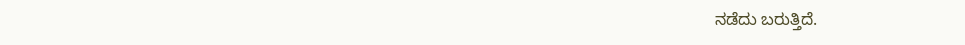ನಡೆದು ಬರುತ್ತಿದೆ.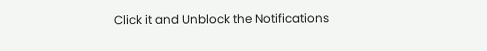Click it and Unblock the Notifications